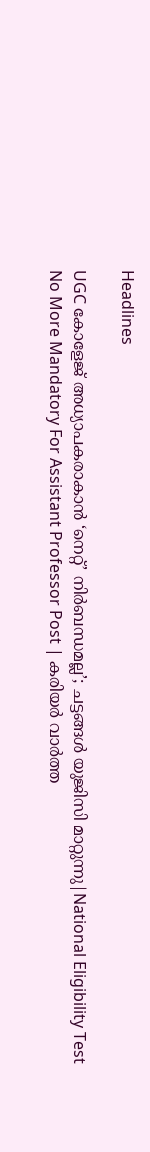Headlines

UGC കോളേജ് അധ്യാപകരാകാന്‍ ‘നെറ്റ്’ നിര്‍ബന്ധമല്ല’; ചട്ടങ്ങള്‍ യുജിസി മാറ്റുന്നു|National Eligibility Test No More Mandatory For Assistant Professor Post | കരിയർ വാർത്ത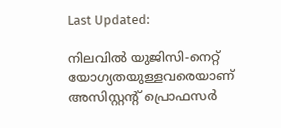Last Updated:

നിലവില്‍ യുജിസി-നെറ്റ് യോഗ്യതയുള്ളവരെയാണ് അസിസ്റ്റന്റ് പ്രൊഫസര്‍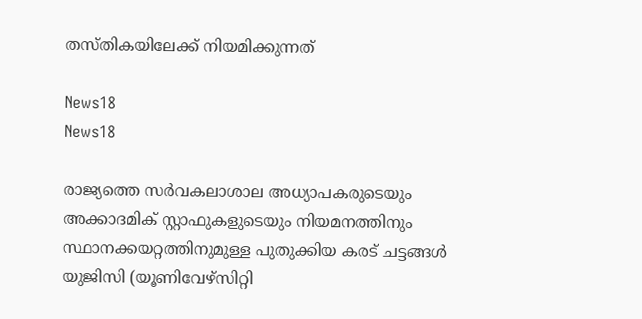തസ്തികയിലേക്ക് നിയമിക്കുന്നത്

News18
News18

രാജ്യത്തെ സര്‍വകലാശാല അധ്യാപകരുടെയും അക്കാദമിക് സ്റ്റാഫുകളുടെയും നിയമനത്തിനും സ്ഥാനക്കയറ്റത്തിനുമുള്ള പുതുക്കിയ കരട് ചട്ടങ്ങള്‍ യുജിസി (യൂണിവേഴ്‌സിറ്റി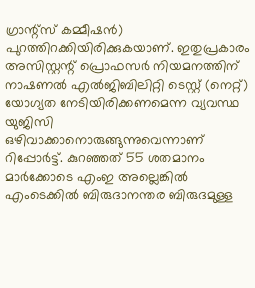ഗ്രാന്റ്‌സ് കമ്മീഷന്‍) പുറത്തിറക്കിയിരിക്കുകയാണ്. ഇതുപ്രകാരം അസിസ്റ്റന്റ് പ്രൊഫസര്‍ നിയമനത്തിന് നാഷണല്‍ എല്‍ജിബിലിറ്റി ടെസ്റ്റ് (നെറ്റ്) യോഗ്യത നേടിയിരിക്കണമെന്ന വ്യവസ്ഥ യുജിസി ഒഴിവാക്കാനൊരുങ്ങുന്നുവെന്നാണ് റിപ്പോര്‍ട്ട്. കുറഞ്ഞത് 55 ശതമാനം മാര്‍ക്കോടെ എംഇ അല്ലെങ്കില്‍ എംടെക്കില്‍ ബിരുദാനന്തര ബിരുദമുള്ള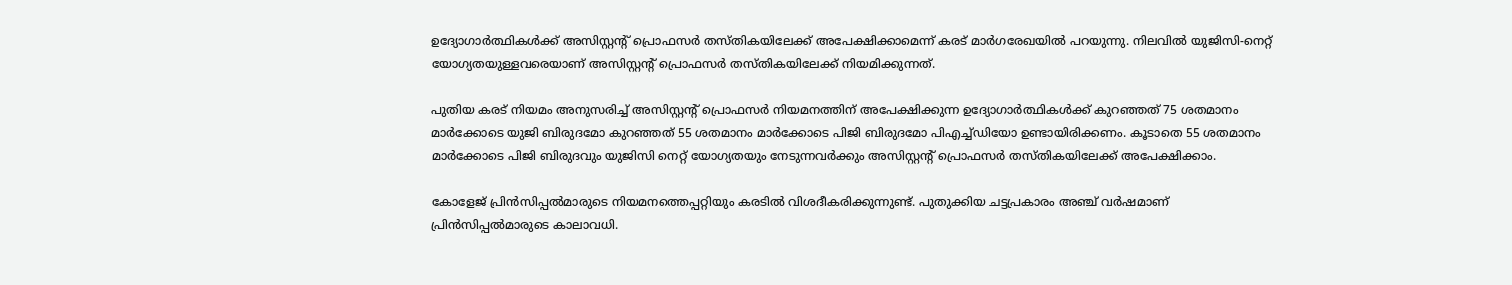ഉദ്യോഗാര്‍ത്ഥികള്‍ക്ക് അസിസ്റ്റന്റ് പ്രൊഫസര്‍ തസ്തികയിലേക്ക് അപേക്ഷിക്കാമെന്ന് കരട് മാര്‍ഗരേഖയില്‍ പറയുന്നു. നിലവില്‍ യുജിസി-നെറ്റ് യോഗ്യതയുള്ളവരെയാണ് അസിസ്റ്റന്റ് പ്രൊഫസര്‍ തസ്തികയിലേക്ക് നിയമിക്കുന്നത്.

പുതിയ കരട് നിയമം അനുസരിച്ച് അസിസ്റ്റന്റ് പ്രൊഫസര്‍ നിയമനത്തിന് അപേക്ഷിക്കുന്ന ഉദ്യോഗാര്‍ത്ഥികള്‍ക്ക് കുറഞ്ഞത് 75 ശതമാനം മാര്‍ക്കോടെ യുജി ബിരുദമോ കുറഞ്ഞത് 55 ശതമാനം മാര്‍ക്കോടെ പിജി ബിരുദമോ പിഎച്ച്ഡിയോ ഉണ്ടായിരിക്കണം. കൂടാതെ 55 ശതമാനം മാര്‍ക്കോടെ പിജി ബിരുദവും യുജിസി നെറ്റ് യോഗ്യതയും നേടുന്നവര്‍ക്കും അസിസ്റ്റന്റ് പ്രൊഫസര്‍ തസ്തികയിലേക്ക് അപേക്ഷിക്കാം.

കോളേജ് പ്രിന്‍സിപ്പല്‍മാരുടെ നിയമനത്തെപ്പറ്റിയും കരടില്‍ വിശദീകരിക്കുന്നുണ്ട്. പുതുക്കിയ ചട്ടപ്രകാരം അഞ്ച് വര്‍ഷമാണ് പ്രിന്‍സിപ്പല്‍മാരുടെ കാലാവധി.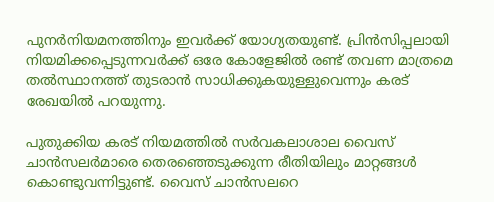പുനര്‍നിയമനത്തിനും ഇവര്‍ക്ക് യോഗ്യതയുണ്ട്. പ്രിന്‍സിപ്പലായി നിയമിക്കപ്പെടുന്നവര്‍ക്ക് ഒരേ കോളേജില്‍ രണ്ട് തവണ മാത്രമെ തല്‍സ്ഥാനത്ത് തുടരാന്‍ സാധിക്കുകയുള്ളുവെന്നും കരട് രേഖയില്‍ പറയുന്നു.

പുതുക്കിയ കരട് നിയമത്തില്‍ സര്‍വകലാശാല വൈസ് ചാന്‍സലര്‍മാരെ തെരഞ്ഞെടുക്കുന്ന രീതിയിലും മാറ്റങ്ങള്‍ കൊണ്ടുവന്നിട്ടുണ്ട്. വൈസ് ചാന്‍സലറെ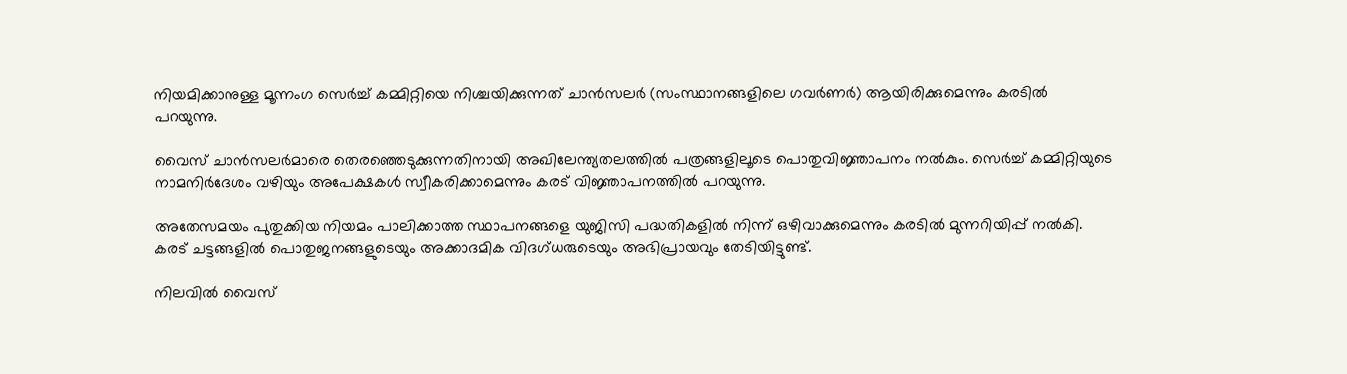നിയമിക്കാനുള്ള മൂന്നംഗ സെര്‍ച്ച് കമ്മിറ്റിയെ നിശ്ചയിക്കുന്നത് ചാന്‍സലര്‍ (സംസ്ഥാനങ്ങളിലെ ഗവര്‍ണര്‍) ആയിരിക്കുമെന്നും കരടില്‍ പറയുന്നു.

വൈസ് ചാന്‍സലര്‍മാരെ തെരഞ്ഞെടുക്കുന്നതിനായി അഖിലേന്ത്യതലത്തില്‍ പത്രങ്ങളിലൂടെ പൊതുവിജ്ഞാപനം നല്‍കും. സെര്‍ച്ച് കമ്മിറ്റിയുടെ നാമനിര്‍ദേശം വഴിയും അപേക്ഷകള്‍ സ്വീകരിക്കാമെന്നും കരട് വിജ്ഞാപനത്തില്‍ പറയുന്നു.

അതേസമയം പുതുക്കിയ നിയമം പാലിക്കാത്ത സ്ഥാപനങ്ങളെ യുജിസി പദ്ധതികളില്‍ നിന്ന് ഒഴിവാക്കുമെന്നും കരടില്‍ മുന്നറിയിപ്പ് നല്‍കി. കരട് ചട്ടങ്ങളില്‍ പൊതുജനങ്ങളുടെയും അക്കാദമിക വിദഗ്ധരുടെയും അഭിപ്രായവും തേടിയിട്ടുണ്ട്.

നിലവില്‍ വൈസ്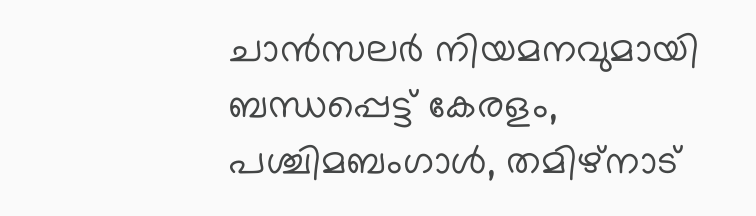ചാന്‍സലര്‍ നിയമനവുമായി ബന്ധപ്പെട്ട് കേരളം, പശ്ചിമബംഗാള്‍, തമിഴ്നാട്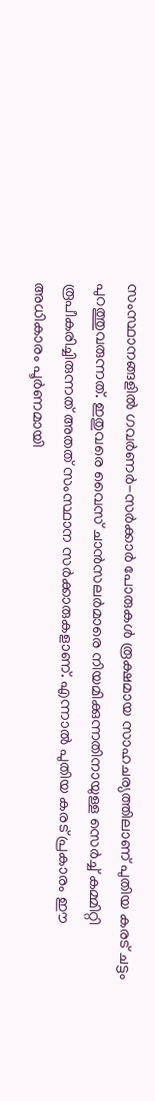സംസ്ഥാനങ്ങളില്‍ ഗവര്‍ണര്‍-സര്‍ക്കാര്‍ പോരുകള്‍ രൂക്ഷമായ സാഹചര്യത്തിലാണ് പുതിയ കരട് ചട്ടം പുറത്തുവരുന്നത്. ഇതുവരെ വൈസ് ചാന്‍സലര്‍മാരെ നിയമിക്കുന്നതിനായുള്ള സെര്‍ച്ച് കമ്മിറ്റി രൂപീകരിച്ചിരുന്നത് അതത് സംസ്ഥാന സര്‍ക്കാരുകളാണ്. എന്നാല്‍ പുതിയ കരട് പ്രകാരം ഈ അധികാരം പൂര്‍ണമായി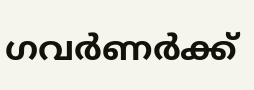ഗവര്‍ണര്‍ക്ക്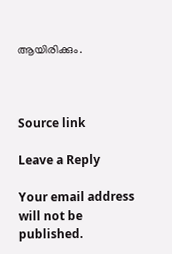ആയിരിക്കും.



Source link

Leave a Reply

Your email address will not be published.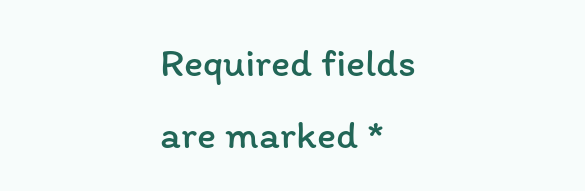Required fields are marked *